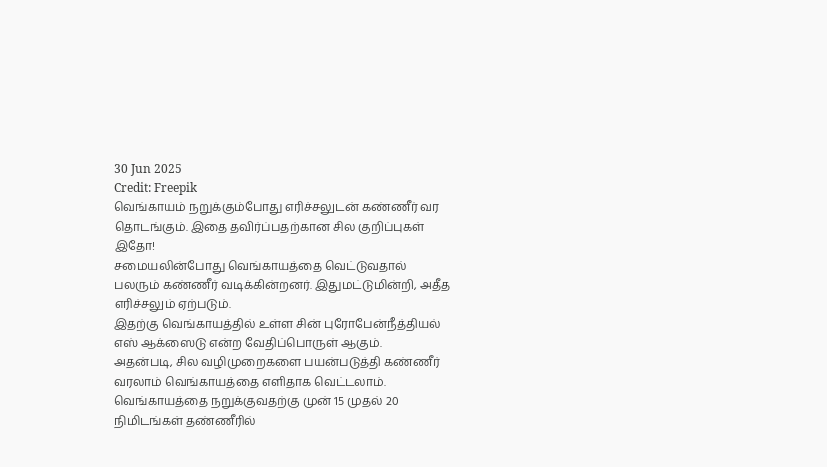30 Jun 2025
Credit: Freepik
வெங்காயம் நறுக்கும்போது எரிச்சலுடன் கண்ணீர் வர தொடங்கும். இதை தவிர்ப்பதற்கான சில குறிப்புகள் இதோ!
சமையலின்போது வெங்காயத்தை வெட்டுவதால் பலரும் கண்ணீர் வடிக்கின்றனர். இதுமட்டுமின்றி, அதீத எரிச்சலும் ஏற்படும்.
இதற்கு வெங்காயத்தில் உள்ள சின் புரோபேன்நீத்தியல் எஸ் ஆக்ஸைடு என்ற வேதிப்பொருள் ஆகும்.
அதன்படி, சில வழிமுறைகளை பயன்படுத்தி கண்ணீர் வரலாம் வெங்காயத்தை எளிதாக வெட்டலாம்.
வெங்காயத்தை நறுக்குவதற்கு முன் 15 முதல் 20 நிமிடங்கள் தண்ணீரில்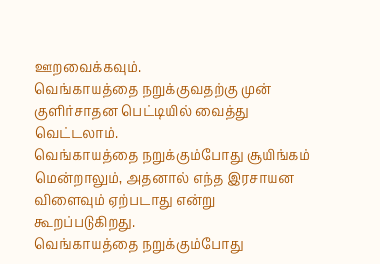ஊறவைக்கவும்.
வெங்காயத்தை நறுக்குவதற்கு முன் குளிர்சாதன பெட்டியில் வைத்து வெட்டலாம்.
வெங்காயத்தை நறுக்கும்போது சூயிங்கம் மென்றாலும், அதனால் எந்த இரசாயன விளைவும் ஏற்படாது என்று கூறப்படுகிறது.
வெங்காயத்தை நறுக்கும்போது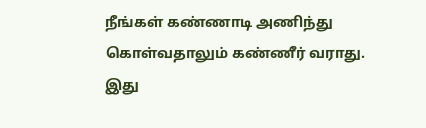நீங்கள் கண்ணாடி அணிந்து கொள்வதாலும் கண்ணீர் வராது.
இது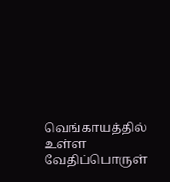வெங்காயத்தில் உள்ள வேதிப்பொருள்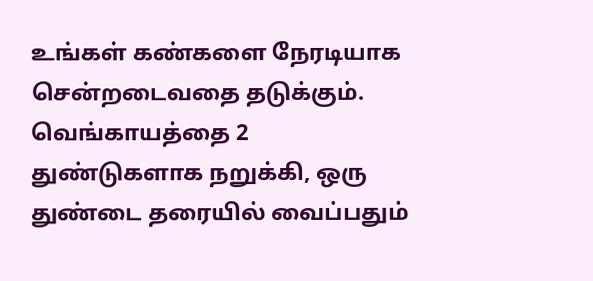உங்கள் கண்களை நேரடியாக சென்றடைவதை தடுக்கும்.
வெங்காயத்தை 2 துண்டுகளாக நறுக்கி, ஒரு துண்டை தரையில் வைப்பதும்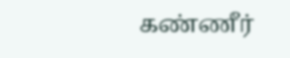கண்ணீர்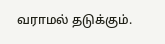வராமல் தடுக்கும்.